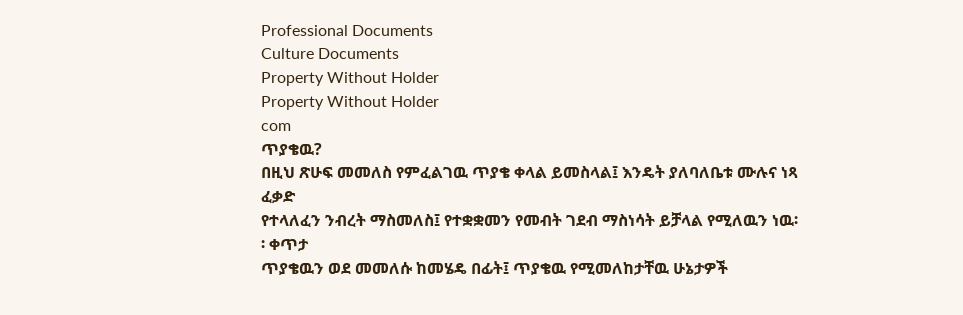Professional Documents
Culture Documents
Property Without Holder
Property Without Holder
com
ጥያቄዉ?
በዚህ ጽሁፍ መመለስ የምፈልገዉ ጥያቄ ቀላል ይመስላል፤ እንዴት ያለባለቤቱ ሙሉና ነጻ ፈቃድ
የተላለፈን ንብረት ማስመለስ፤ የተቋቋመን የመብት ገደብ ማስነሳት ይቻላል የሚለዉን ነዉ፡፡ ቀጥታ
ጥያቄዉን ወደ መመለሱ ከመሄዴ በፊት፤ ጥያቄዉ የሚመለከታቸዉ ሁኔታዎች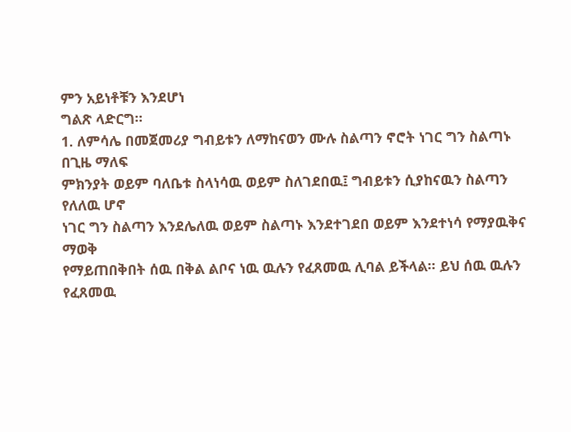ምን አይነቶቹን እንደሆነ
ግልጽ ላድርግ፡፡
1. ለምሳሌ በመጀመሪያ ግብይቱን ለማከናወን ሙሉ ስልጣን ኖሮት ነገር ግን ስልጣኑ በጊዜ ማለፍ
ምክንያት ወይም ባለቤቱ ስላነሳዉ ወይም ስለገደበዉ፤ ግብይቱን ሲያከናዉን ስልጣን የለለዉ ሆኖ
ነገር ግን ስልጣን እንደሌለዉ ወይም ስልጣኑ እንደተገደበ ወይም እንደተነሳ የማያዉቅና ማወቅ
የማይጠበቅበት ሰዉ በቅል ልቦና ነዉ ዉሉን የፈጸመዉ ሊባል ይችላል፡፡ ይህ ሰዉ ዉሉን
የፈጸመዉ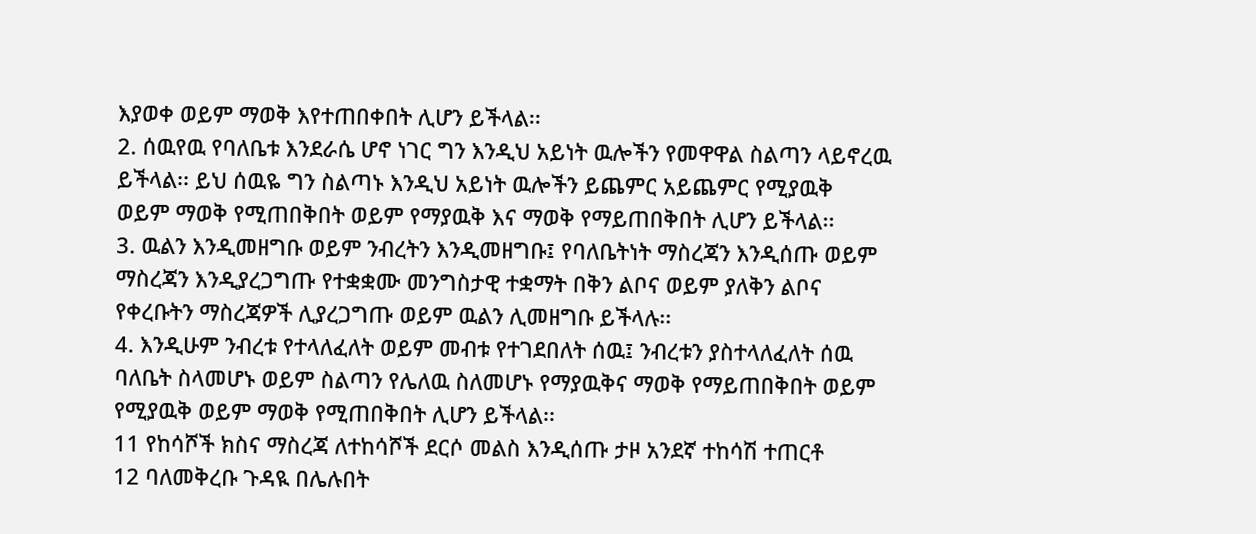እያወቀ ወይም ማወቅ እየተጠበቀበት ሊሆን ይችላል፡፡
2. ሰዉየዉ የባለቤቱ እንደራሴ ሆኖ ነገር ግን እንዲህ አይነት ዉሎችን የመዋዋል ስልጣን ላይኖረዉ
ይችላል፡፡ ይህ ሰዉዬ ግን ስልጣኑ እንዲህ አይነት ዉሎችን ይጨምር አይጨምር የሚያዉቅ
ወይም ማወቅ የሚጠበቅበት ወይም የማያዉቅ እና ማወቅ የማይጠበቅበት ሊሆን ይችላል፡፡
3. ዉልን እንዲመዘግቡ ወይም ንብረትን እንዲመዘግቡ፤ የባለቤትነት ማስረጃን እንዲሰጡ ወይም
ማስረጃን እንዲያረጋግጡ የተቋቋሙ መንግስታዊ ተቋማት በቅን ልቦና ወይም ያለቅን ልቦና
የቀረቡትን ማስረጃዎች ሊያረጋግጡ ወይም ዉልን ሊመዘግቡ ይችላሉ፡፡
4. እንዲሁም ንብረቱ የተላለፈለት ወይም መብቱ የተገደበለት ሰዉ፤ ንብረቱን ያስተላለፈለት ሰዉ
ባለቤት ስላመሆኑ ወይም ስልጣን የሌለዉ ስለመሆኑ የማያዉቅና ማወቅ የማይጠበቅበት ወይም
የሚያዉቅ ወይም ማወቅ የሚጠበቅበት ሊሆን ይችላል፡፡
11 የከሳሾች ክስና ማስረጃ ለተከሳሾች ደርሶ መልስ እንዲሰጡ ታዞ አንደኛ ተከሳሽ ተጠርቶ
12 ባለመቅረቡ ጉዳዪ በሌሉበት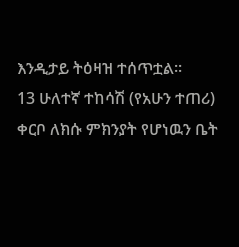እንዲታይ ትዕዛዝ ተሰጥቷል፡፡
13 ሁለተኛ ተከሳሽ (የአሁን ተጠሪ) ቀርቦ ለክሱ ምክንያት የሆነዉን ቤት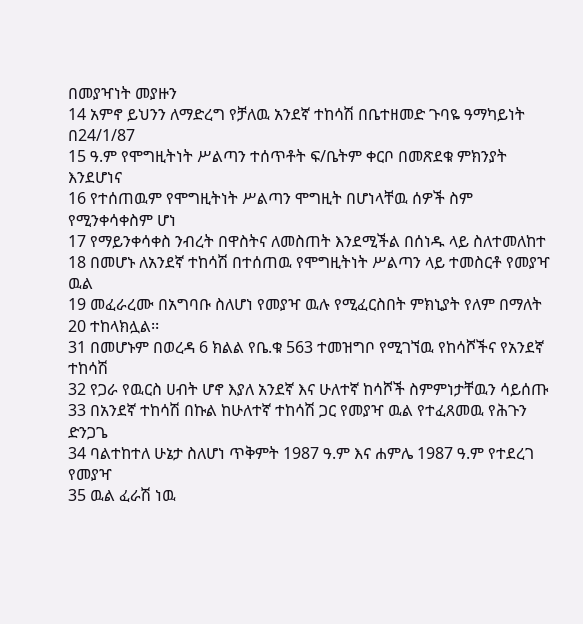በመያዣነት መያዙን
14 አምኖ ይህንን ለማድረግ የቻለዉ አንደኛ ተከሳሽ በቤተዘመድ ጉባዬ ዓማካይነት በ24/1/87
15 ዓ.ም የሞግዚትነት ሥልጣን ተሰጥቶት ፍ/ቤትም ቀርቦ በመጽደቁ ምክንያት እንደሆነና
16 የተሰጠዉም የሞግዚትነት ሥልጣን ሞግዚት በሆነላቸዉ ሰዎች ስም የሚንቀሳቀስም ሆነ
17 የማይንቀሳቀስ ንብረት በዋስትና ለመስጠት እንደሚችል በሰነዱ ላይ ስለተመለከተ
18 በመሆኑ ለአንደኛ ተከሳሽ በተሰጠዉ የሞግዚትነት ሥልጣን ላይ ተመስርቶ የመያዣ ዉል
19 መፈራረሙ በአግባቡ ስለሆነ የመያዣ ዉሉ የሚፈርስበት ምክኒያት የለም በማለት
20 ተከላክሏል፡፡
31 በመሆኑም በወረዳ 6 ክልል የቤ.ቁ 563 ተመዝግቦ የሚገኘዉ የከሳሾችና የአንደኛ ተከሳሽ
32 የጋራ የዉርስ ሀብት ሆኖ እያለ አንደኛ እና ሁለተኛ ከሳሾች ስምምነታቸዉን ሳይሰጡ
33 በአንደኛ ተከሳሽ በኩል ከሁለተኛ ተከሳሽ ጋር የመያዣ ዉል የተፈጸመዉ የሕጉን ድንጋጌ
34 ባልተከተለ ሁኔታ ስለሆነ ጥቅምት 1987 ዓ.ም እና ሐምሌ 1987 ዓ.ም የተደረገ የመያዣ
35 ዉል ፈራሽ ነዉ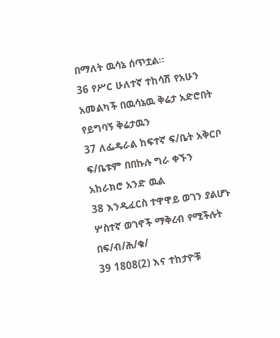በማለት ዉሳኔ ሰጥቷል፡፡
36 የሥር ሁለተኛ ተከሳሽ የአሁን አመልካች በዉሳኔዉ ቅሬታ አድሮበት የይግባኝ ቅሬታዉን
37 ለፌዴራል ከፍተኛ ፍ/ቤት አቅርቦ ፍ/ቤቱም በበኩሉ ግራ ቀኙን አከራክሮ አንድ ዉል
38 እንዲፈርስ ተዋዋይ ወገን ያልሆኑ ሦስተኛ ወገኖች ማቅረብ የሚችሉት በፍ/ብ/ሕ/ቁ/
39 1808(2) እና ተከታዮቹ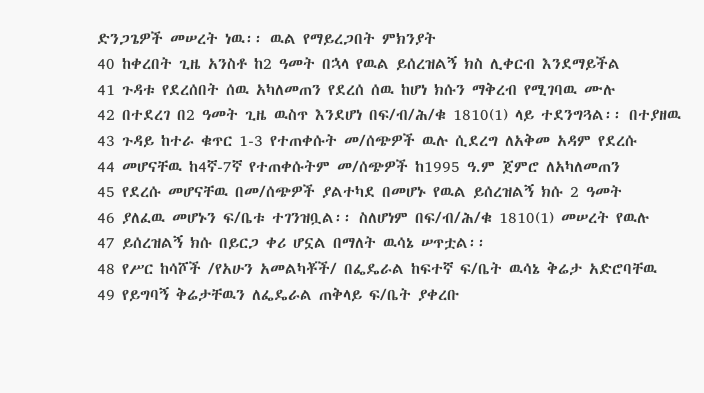ድንጋጌዎች መሠረት ነዉ፡፡ ዉል የማይረጋበት ምክንያት
40 ከቀረበት ጊዜ አንስቶ ከ2 ዓመት በኋላ የዉል ይሰረዝልኝ ክስ ሊቀርብ እንደማይችል
41 ጉዳቱ የደረሰበት ሰዉ አካለመጠን የደረሰ ሰዉ ከሆነ ክሱን ማቅረብ የሚገባዉ ሙሉ
42 በተደረገ በ2 ዓመት ጊዜ ዉስጥ እንደሆነ በፍ/ብ/ሕ/ቁ 1810(1) ላይ ተደንግጓል፡፡ በተያዘዉ
43 ጉዳይ ከተራ ቁጥር 1-3 የተጠቀሱት መ/ሰጭዎች ዉሉ ሲደረግ ለአቅመ አዳም የደረሱ
44 መሆናቸዉ ከ4ኛ-7ኛ የተጠቀሱትም መ/ሰጭዎች ከ1995 ዓ.ም ጀምሮ ለአካለመጠን
45 የደረሱ መሆናቸዉ በመ/ሰጭዎች ያልተካደ በመሆኑ የዉል ይሰረዝልኝ ክሱ 2 ዓመት
46 ያለፈዉ መሆኑን ፍ/ቤቱ ተገንዝቧል፡፡ ስለሆነም በፍ/ብ/ሕ/ቁ 1810(1) መሠረት የዉሉ
47 ይሰረዝልኝ ክሱ በይርጋ ቀሪ ሆኗል በማለት ዉሳኔ ሠጥቷል፡፡
48 የሥር ከሳሾች /የአሁን አመልካቾች/ በፌዴራል ከፍተኛ ፍ/ቤት ዉሳኔ ቅሬታ አድሮባቸዉ
49 የይግባኝ ቅሬታቸዉን ለፌዴራል ጠቅላይ ፍ/ቤት ያቀረቡ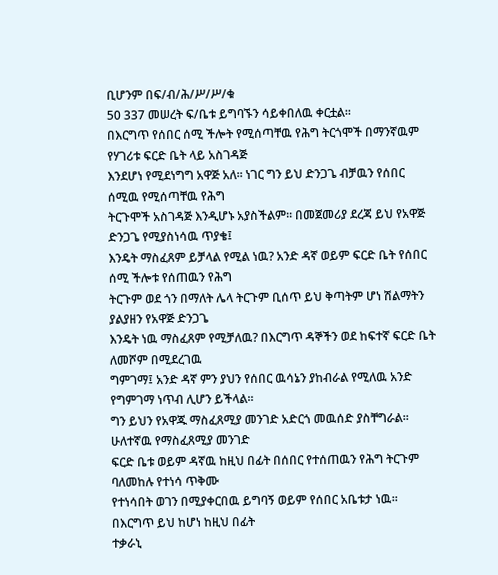ቢሆንም በፍ/ብ/ሕ/ሥ/ሥ/ቁ
50 337 መሠረት ፍ/ቤቱ ይግባኙን ሳይቀበለዉ ቀርቷል፡፡
በእርግጥ የሰበር ሰሚ ችሎት የሚሰጣቸዉ የሕግ ትርጎሞች በማንኛዉም የሃገሪቱ ፍርድ ቤት ላይ አስገዳጅ
እንደሆነ የሚደነግግ አዋጅ አለ፡፡ ነገር ግን ይህ ድንጋጌ ብቻዉን የሰበር ሰሚዉ የሚሰጣቸዉ የሕግ
ትርጉሞች አስገዳጅ እንዲሆኑ አያስችልም፡፡ በመጀመሪያ ደረጃ ይህ የአዋጅ ድንጋጌ የሚያስነሳዉ ጥያቄ፤
እንዴት ማስፈጸም ይቻላል የሚል ነዉ? አንድ ዳኛ ወይም ፍርድ ቤት የሰበር ሰሚ ችሎቱ የሰጠዉን የሕግ
ትርጉም ወደ ጎን በማለት ሌላ ትርጉም ቢሰጥ ይህ ቅጣትም ሆነ ሽልማትን ያልያዘን የአዋጅ ድንጋጌ
እንዴት ነዉ ማስፈጸም የሚቻለዉ? በእርግጥ ዳኞችን ወደ ከፍተኛ ፍርድ ቤት ለመሾም በሚደረገዉ
ግምገማ፤ አንድ ዳኛ ምን ያህን የሰበር ዉሳኔን ያከብራል የሚለዉ አንድ የግምገማ ነጥብ ሊሆን ይችላል፡፡
ግን ይህን የአዋጁ ማስፈጸሚያ መንገድ አድርጎ መዉሰድ ያስቸግራል፡፡ ሁለተኛዉ የማስፈጸሚያ መንገድ
ፍርድ ቤቱ ወይም ዳኛዉ ከዚህ በፊት በሰበር የተሰጠዉን የሕግ ትርጉም ባለመከሉ የተነሳ ጥቅሙ
የተነሳበት ወገን በሚያቀርበዉ ይግባኝ ወይም የሰበር አቤቱታ ነዉ፡፡ በእርግጥ ይህ ከሆነ ከዚህ በፊት
ተቃራኒ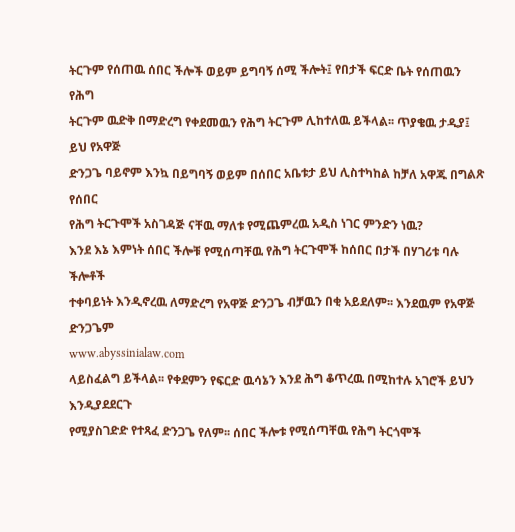ትርጉም የሰጠዉ ሰበር ችሎች ወይም ይግባኝ ሰሚ ችሎት፤ የበታች ፍርድ ቤት የሰጠዉን የሕግ
ትርጉም ዉድቅ በማድረግ የቀደመዉን የሕግ ትርጉም ሊከተለዉ ይችላል፡፡ ጥያቄዉ ታዲያ፤ ይህ የአዋጅ
ድንጋጌ ባይኖም እንኳ በይግባኝ ወይም በሰበር አቤቱታ ይህ ሊስተካከል ከቻለ አዋጁ በግልጽ የሰበር
የሕግ ትርጉሞች አስገዳጅ ናቸዉ ማለቱ የሚጨምረዉ አዲስ ነገር ምንድን ነዉ?
እንደ እኔ እምነት ሰበር ችሎቹ የሚሰጣቸዉ የሕግ ትርጉሞች ከሰበር በታች በሃገሪቱ ባሉ ችሎቶች
ተቀባይነት እንዲኖረዉ ለማድረግ የአዋጅ ድንጋጌ ብቻዉን በቂ አይደለም፡፡ እንደዉም የአዋጅ ድንጋጌም
www.abyssinialaw.com
ላይስፈልግ ይችላል፡፡ የቀደምን የፍርድ ዉሳኔን እንደ ሕግ ቆጥረዉ በሚከተሉ አገሮች ይህን እንዲያደደርጉ
የሚያስገድድ የተጻፈ ድንጋጌ የለም፡፡ ሰበር ችሎቱ የሚሰጣቸዉ የሕግ ትርጎሞች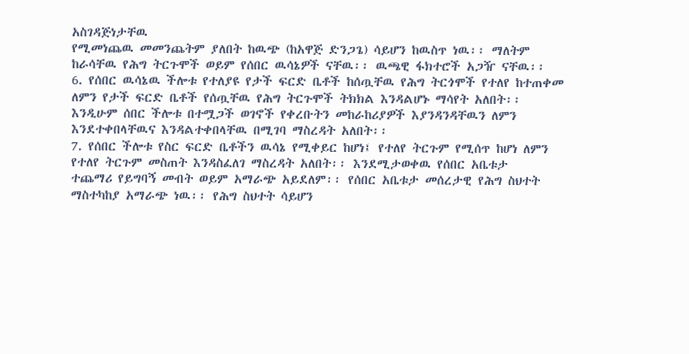አስገዳጅነታቸዉ
የሚመነጨዉ መመንጨትም ያለበት ከዉጭ (ከአዋጅ ድንጋጌ) ሳይሆን ከዉስጥ ነዉ፡፡ ማለትም
ከራሳቸዉ የሕግ ትርጉሞች ወይም የሰበር ዉሳኔዎች ናቸዉ፡፡ ዉጫዊ ፋክተሮች አጋዥ ናቸዉ፡፡
6. የሰበር ዉሳኔዉ ችሎቱ የተለያዩ የታች ፍርድ ቤቶች ከሰጧቸዉ የሕግ ትርጎሞች የተለየ ከተጠቀመ
ለምን የታች ፍርድ ቤቶች የሰጧቸዉ የሕግ ትርጉሞች ትክክል እንዳልሆኑ ማሳየት አለበት፡፡
እንዲሁም ሰበር ችሎቱ በተሟጋች ወገኖች የቀረቡትን መከራከሪያዎች እያንዳንዳቸዉን ለምን
እንደተቀበላቸዉና እንዳልተቀበላቸዉ በሚገባ ማስረዳት አለበት፡፡
7. የሰበር ችሎቱ የስር ፍርድ ቤቶችን ዉሳኔ የሚቀይር ከሆነ፤ የተለየ ትርጉም የሚሰጥ ከሆነ ለምን
የተለየ ትርጉም መስጠት እንዳስፈለገ ማስረዳት አለበት፡፡ እንደሚታወቀዉ የሰበር አቤቱታ
ተጨማሪ የይግባኝ መብት ወይም አማራጭ አይደለም፡፡ የሰበር አቤቱታ መሰረታዊ የሕግ ስህተት
ማስተካከያ አማራጭ ነዉ፡፡ የሕግ ስህተት ሳይሆን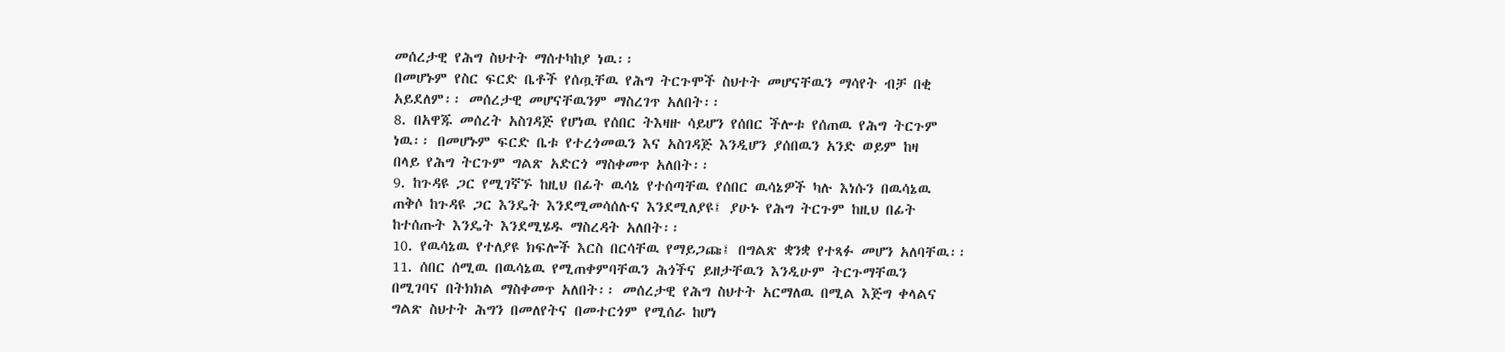መሰረታዊ የሕግ ስህተት ማሰተካከያ ነዉ፡፡
በመሆኑም የስር ፍርድ ቤቶች የሰጧቸዉ የሕግ ትርጉሞች ስህተት መሆናቸዉን ማሳየት ብቻ በቂ
አይደለም፡፡ መሰረታዊ መሆናቸዉንም ማስረገጥ አለበት፡፡
8. በአዋጁ መሰረት አስገዳጅ የሆነዉ የሰበር ትእዛዙ ሳይሆን የሰበር ችሎቱ የሰጠዉ የሕግ ትርጉም
ነዉ፡፡ በመሆኑም ፍርድ ቤቱ የተረጎመዉን እና አስገዳጅ እንዲሆን ያሰበዉን አንድ ወይም ከዛ
በላይ የሕግ ትርጉም ግልጽ አድርጎ ማስቀመጥ አለበት፡፡
9. ከጉዳዩ ጋር የሚገኛኙ ከዚህ በፊት ዉሳኔ የተሰጣቸዉ የሰበር ዉሳኔዎች ካሉ እነሱን በዉሳኔዉ
ጠቅሶ ከጉዳዩ ጋር እንዴት እንደሚመሳሰሉና እንደሚለያዩ፤ ያሁኑ የሕግ ትርጉም ከዚህ በፊት
ከተሰጡት እንዴት እንደሚሄዱ ማስረዳት አለበት፡፡
10. የዉሳኔዉ የተለያዩ ክፍሎች እርስ በርሳቸዉ የማይጋጩ፤ በግልጽ ቋንቋ የተጻፉ መሆን አለባቸዉ፡፡
11. ሰበር ሰሚዉ በዉሳኔዉ የሚጠቀምባቸዉን ሕጎችና ይዘታቸዉን እንዲሁም ትርጉማቸዉን
በሚገባና በትክክል ማስቀመጥ አለበት፡፡ መሰረታዊ የሕግ ስህተት አርማለዉ በሚል እጅግ ቀላልና
ግልጽ ስህተት ሕግን በመለየትና በመተርጎም የሚሰራ ከሆነ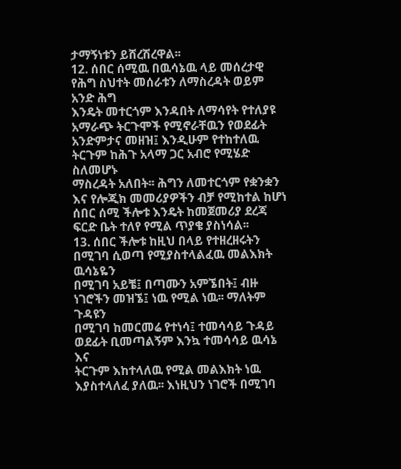ታማኝነቱን ይሸረሽረዋል፡፡
12. ሰበር ሰሚዉ በዉሳኔዉ ላይ መሰረታዊ የሕግ ስህተት መሰራቱን ለማስረዳት ወይም አንድ ሕግ
እንዴት መተርጎም እንዳበት ለማሳየት የተለያዩ አማራጭ ትርጉሞች የሚኖራቸዉን የወደፊት
አንድምታና መዘዝ፤ እንዲሁም የተከተለዉ ትርጉም ከሕጉ አላማ ጋር አብሮ የሚሄድ ስለመሆኑ
ማስረዳት አለበት፡፡ ሕግን ለመተርጎም የቋንቋን እና የሎጂክ መመሪያዎችን ብቻ የሚከተል ከሆነ
ሰበር ሰሚ ችሎቱ እንዴት ከመጀመሪያ ደረጃ ፍርድ ቤት ተለየ የሚል ጥያቄ ያስነሳል፡፡
13. ሰበር ችሎቱ ከዚህ በላይ የተዘረዘሩትን በሚገባ ሲወጣ የሚያስተላልፈዉ መልእክት ዉሳኔዬን
በሚገባ አይቼ፤ በጣሙን አምኜበት፤ ብዙ ነገሮችን መዝኜ፤ ነዉ የሚል ነዉ፡፡ ማለትም ጉዳዩን
በሚገባ ከመርመሬ የተነሳ፤ ተመሳሳይ ጉዳይ ወደፊት ቢመጣልኝም እንኳ ተመሳሳይ ዉሳኔ እና
ትርጉም እከተላለዉ የሚል መልእክት ነዉ እያስተላለፈ ያለዉ፡፡ እነዚህን ነገሮች በሚገባ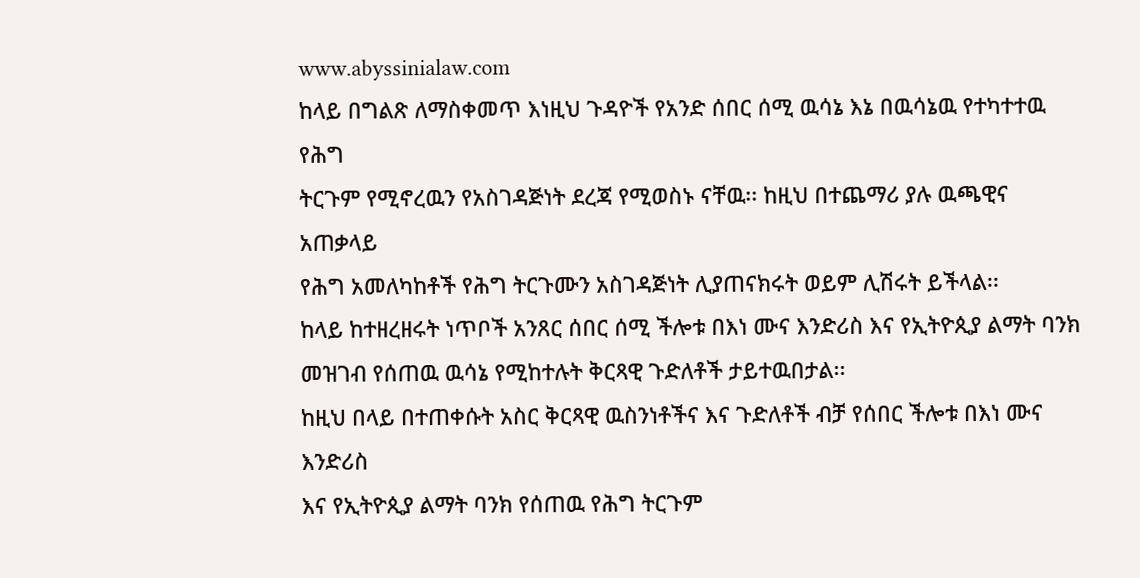www.abyssinialaw.com
ከላይ በግልጽ ለማስቀመጥ እነዚህ ጉዳዮች የአንድ ሰበር ሰሚ ዉሳኔ እኔ በዉሳኔዉ የተካተተዉ የሕግ
ትርጉም የሚኖረዉን የአስገዳጅነት ደረጃ የሚወስኑ ናቸዉ፡፡ ከዚህ በተጨማሪ ያሉ ዉጫዊና አጠቃላይ
የሕግ አመለካከቶች የሕግ ትርጉሙን አስገዳጅነት ሊያጠናክሩት ወይም ሊሽሩት ይችላል፡፡
ከላይ ከተዘረዘሩት ነጥቦች አንጸር ሰበር ሰሚ ችሎቱ በእነ ሙና እንድሪስ እና የኢትዮጲያ ልማት ባንክ
መዝገብ የሰጠዉ ዉሳኔ የሚከተሉት ቅርጻዊ ጉድለቶች ታይተዉበታል፡፡
ከዚህ በላይ በተጠቀሱት አስር ቅርጻዊ ዉስንነቶችና እና ጉድለቶች ብቻ የሰበር ችሎቱ በእነ ሙና እንድሪስ
እና የኢትዮጲያ ልማት ባንክ የሰጠዉ የሕግ ትርጉም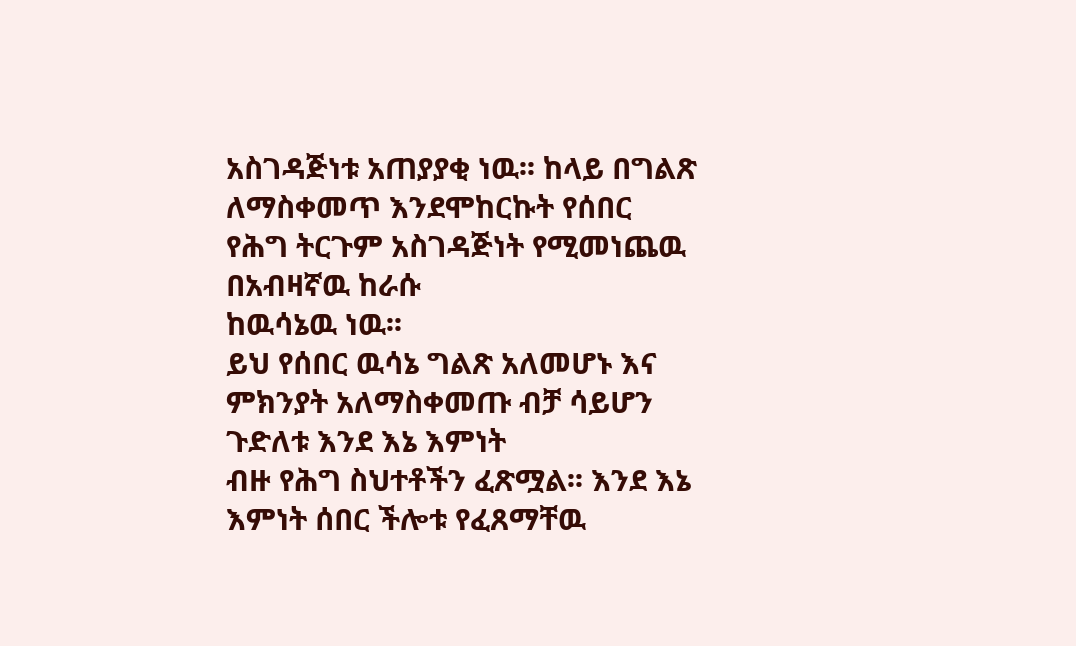አስገዳጅነቱ አጠያያቂ ነዉ፡፡ ከላይ በግልጽ
ለማስቀመጥ እንደሞከርኩት የሰበር የሕግ ትርጉም አስገዳጅነት የሚመነጨዉ በአብዛኛዉ ከራሱ
ከዉሳኔዉ ነዉ፡፡
ይህ የሰበር ዉሳኔ ግልጽ አለመሆኑ እና ምክንያት አለማስቀመጡ ብቻ ሳይሆን ጉድለቱ እንደ እኔ እምነት
ብዙ የሕግ ስህተቶችን ፈጽሟል፡፡ እንደ እኔ እምነት ሰበር ችሎቱ የፈጸማቸዉ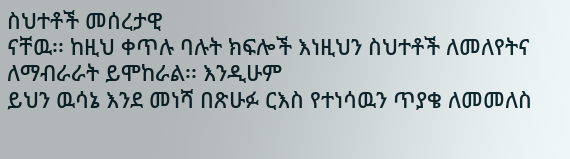ስህተቶች መሰረታዊ
ናቸዉ፡፡ ከዚህ ቀጥሉ ባሉት ክፍሎች እነዚህን ስህተቶች ለመለየትና ለማብራራት ይሞከራል፡፡ እንዲሁም
ይህን ዉሳኔ እንደ መነሻ በጽሁፉ ርእስ የተነሳዉን ጥያቄ ለመመለስ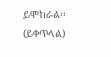ይሞከራል፡፡
(ይቀጥላል)